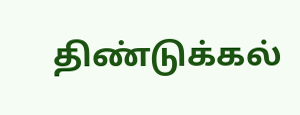திண்டுக்கல்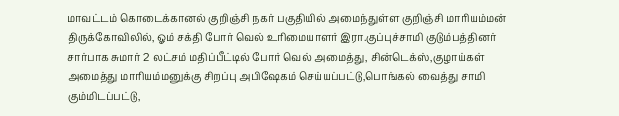மாவட்டம் கொடைக்கானல் குறிஞ்சி நகர் பகுதியில் அமைந்துள்ள குறிஞ்சி மாரியம்மன் திருக்கோவிலில், ஓம் சக்தி போர் வெல் உரிமையாளர் இரா.குப்புச்சாமி குடும்பத்தினர் சார்பாக சுமார் 2 லட்சம் மதிப்பீட்டில் போர் வெல் அமைத்து, சின்டெக்ஸ்,குழாய்கள் அமைத்து மாரியம்மனுக்கு சிறப்பு அபிஷேகம் செய்யப்பட்டு,பொங்கல் வைத்து சாமி கும்மிடப்பட்டு,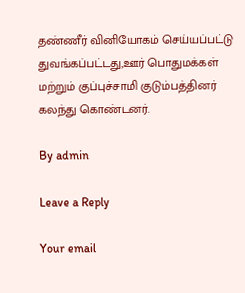தண்ணீர் வினியோகம் செய்யப்பட்டு துவங்கப்பட்டது,ஊர் பொதுமக்கள் மற்றும் குப்புச்சாமி குடும்பத்தினர் கலந்து கொண்டனர்.

By admin

Leave a Reply

Your email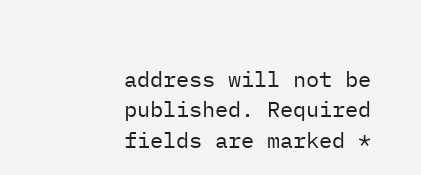address will not be published. Required fields are marked *